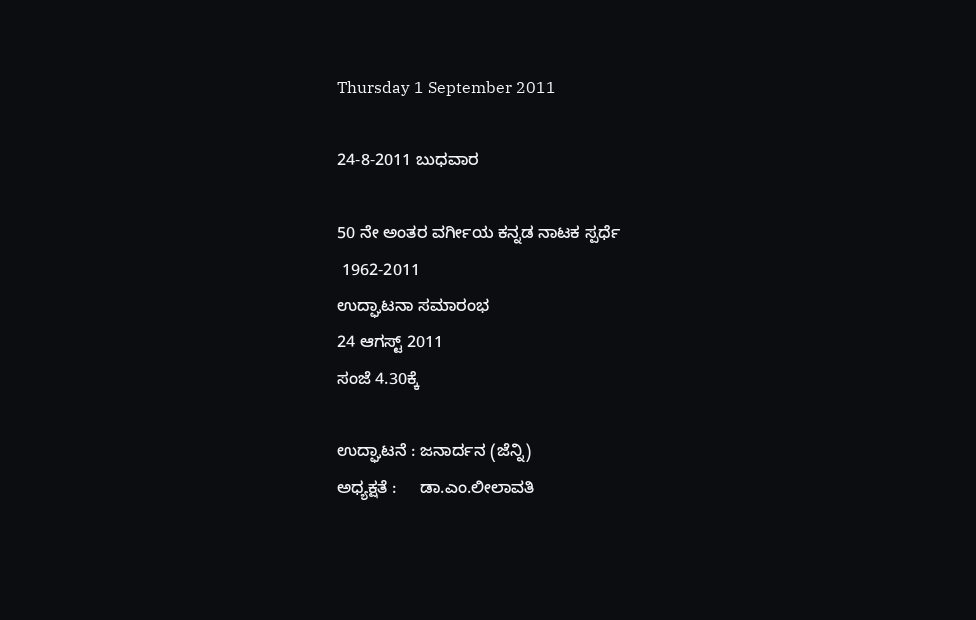Thursday 1 September 2011

24-8-2011 ಬುಧವಾರ

50 ನೇ ಅಂತರ ವರ್ಗೀಯ ಕನ್ನಡ ನಾಟಕ ಸ್ಪರ್ಧೆ
 1962-2011
ಉದ್ಘಾಟನಾ ಸಮಾರಂಭ
24 ಆಗಸ್ಟ್ 2011
ಸಂಜೆ 4.30ಕ್ಕೆ

ಉದ್ಘಾಟನೆ : ಜನಾರ್ದನ (ಜೆನ್ನಿ)
ಅಧ್ಯಕ್ಷತೆ :     ಡಾ.ಎಂ.ಲೀಲಾವತಿ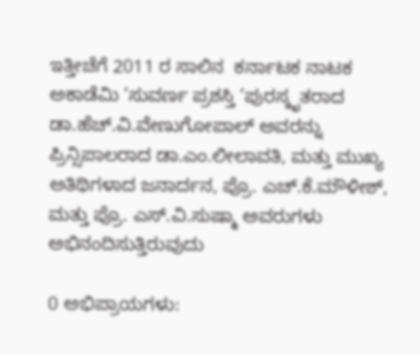ಇತ್ತೀಚೆಗೆ 2011 ರ ಸಾಲಿನ  ಕರ್ನಾಟಕ ನಾಟಕ ಅಕಾಡೆಮಿ ’ಸುವರ್ಣ ಪ್ರಶಸ್ತಿ ’ಪುರಸ್ಕೃತರಾದ ಡಾ.ಹೆಚ್.ವಿ.ವೇಣುಗೋಪಾಲ್ ಅವರನ್ನು
ಪ್ರಿನ್ಸಿಪಾಲರಾದ ಡಾ.ಎಂ.ಲೀಲಾವತಿ, ಮತ್ತು ಮುಖ್ಯ ಅತಿಥಿಗಳಾದ ಜನಾರ್ದನ, ಪ್ರೊ. ಎಚ್.ಕೆ.ಮೌಳೀಶ್,
ಮತ್ತು ಪ್ರೊ. ಎಸ್.ವಿ.ಸುಷ್ಮಾ ಅವರುಗಳು ಅಭಿನಂದಿಸುತ್ತಿರುವುದು

0 ಅಭಿಪ್ರಾಯಗಳು: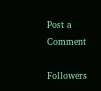Post a Comment

Followers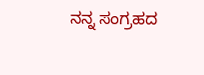ನನ್ನ ಸಂಗ್ರಹದ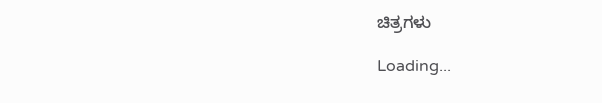ಚಿತ್ರಗಳು

Loading...